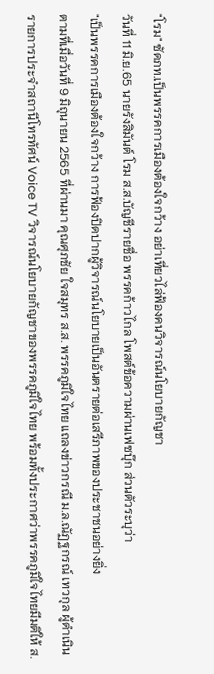"โรม" ซัดภท.เป็นพรรคการเมืองต้องใจกว้าง อย่าเที่ยวไล่ฟ้องคนวิจารณ์นโยบายกัญชา
วันที่ 11 มิ.ย.65 นายรังสิมันต์ โรม ส.ส.บัญชีรายชื่อ พรรคก้าวไกล โพสต์ข้อความผ่านเฟซบุ๊ก ส่วนตัวระบุว่า
"เป็นพรรคการเมืองต้องใจกว้าง การฟ้องปิดปากผู้วิจารณ์นโยบายเป็นอันตรายต่อเสรีภาพของประชาชนอย่างยิ่ง
ตามที่เมื่อวันที่ 9 มิถุนายน 2565 ที่ผ่านมา คุณศุภชัย ใจสมุทร ส.ส. พรรคภูมิใจไทย แถลงข่าวกรณี ม.ล.ณัฏฐกรณ์ เทวกุล ผู้ดำเนินรายการประจำสถานีโทรทัศน์ Voice TV วิจารณ์นโยบายกัญชาของพรรคภูมิใจไทย พร้อมทั้งประกาศว่าพรรคภูมิใจไทยมีมติให้ ส.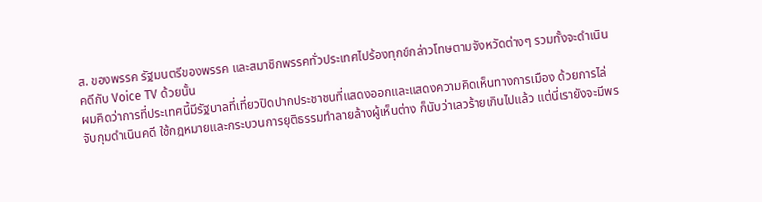ส. ของพรรค รัฐมนตรีของพรรค และสมาชิกพรรคทั่วประเทศไปร้องทุกข์กล่าวโทษตามจังหวัดต่างๆ รวมทั้งจะดำเนินคดีกับ Voice TV ด้วยนั้น
ผมคิดว่าการที่ประเทศนี้มีรัฐบาลที่เที่ยวปิดปากประชาชนที่แสดงออกและแสดงความคิดเห็นทางการเมือง ด้วยการไล่จับกุมดำเนินคดี ใช้กฎหมายและกระบวนการยุติธรรมทำลายล้างผู้เห็นต่าง ก็นับว่าเลวร้ายเกินไปแล้ว แต่นี่เรายังจะมีพร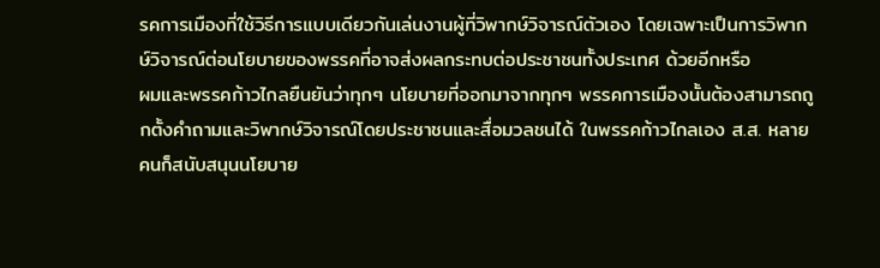รคการเมืองที่ใช้วิธีการแบบเดียวกันเล่นงานผู้ที่วิพากษ์วิจารณ์ตัวเอง โดยเฉพาะเป็นการวิพากษ์วิจารณ์ต่อนโยบายของพรรคที่อาจส่งผลกระทบต่อประชาชนทั้งประเทศ ด้วยอีกหรือ
ผมและพรรคก้าวไกลยืนยันว่าทุกๆ นโยบายที่ออกมาจากทุกๆ พรรคการเมืองนั้นต้องสามารถถูกตั้งคำถามและวิพากษ์วิจารณ์โดยประชาชนและสื่อมวลชนได้ ในพรรคก้าวไกลเอง ส.ส. หลายคนก็สนับสนุนนโยบาย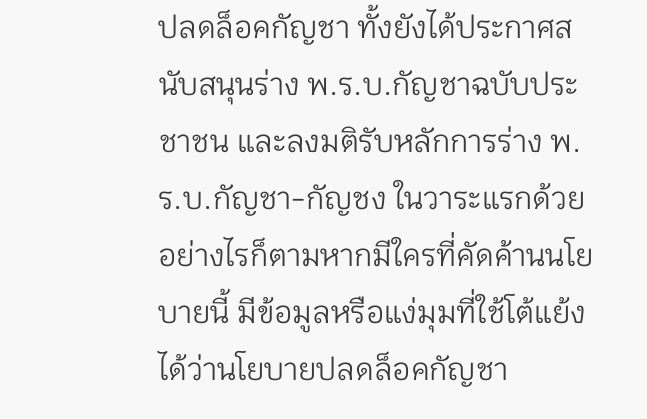ปลดล็อคกัญชา ทั้งยังได้ประกาศสนับสนุนร่าง พ.ร.บ.กัญชาฉบับประชาชน และลงมติรับหลักการร่าง พ.ร.บ.กัญชา-กัญชง ในวาระแรกด้วย อย่างไรก็ตามหากมีใครที่คัดค้านนโยบายนี้ มีข้อมูลหรือแง่มุมที่ใช้โต้แย้งได้ว่านโยบายปลดล็อคกัญชา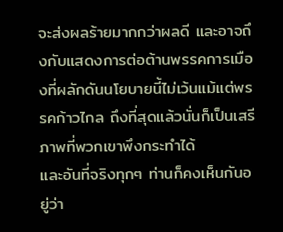จะส่งผลร้ายมากกว่าผลดี และอาจถึงกับแสดงการต่อต้านพรรคการเมืองที่ผลักดันนโยบายนี้ไม่เว้นแม้แต่พรรคก้าวไกล ถึงที่สุดแล้วนั่นก็เป็นเสรีภาพที่พวกเขาพึงกระทำได้
และอันที่จริงทุกๆ ท่านก็คงเห็นกันอยู่ว่า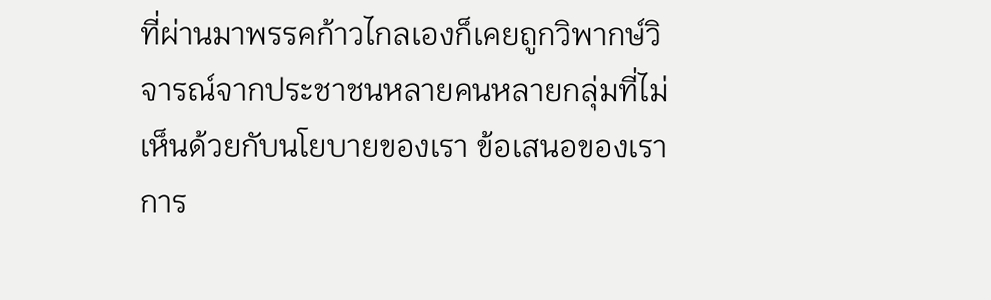ที่ผ่านมาพรรคก้าวไกลเองก็เคยถูกวิพากษ์วิจารณ์จากประชาชนหลายคนหลายกลุ่มที่ไม่เห็นด้วยกับนโยบายของเรา ข้อเสนอของเรา การ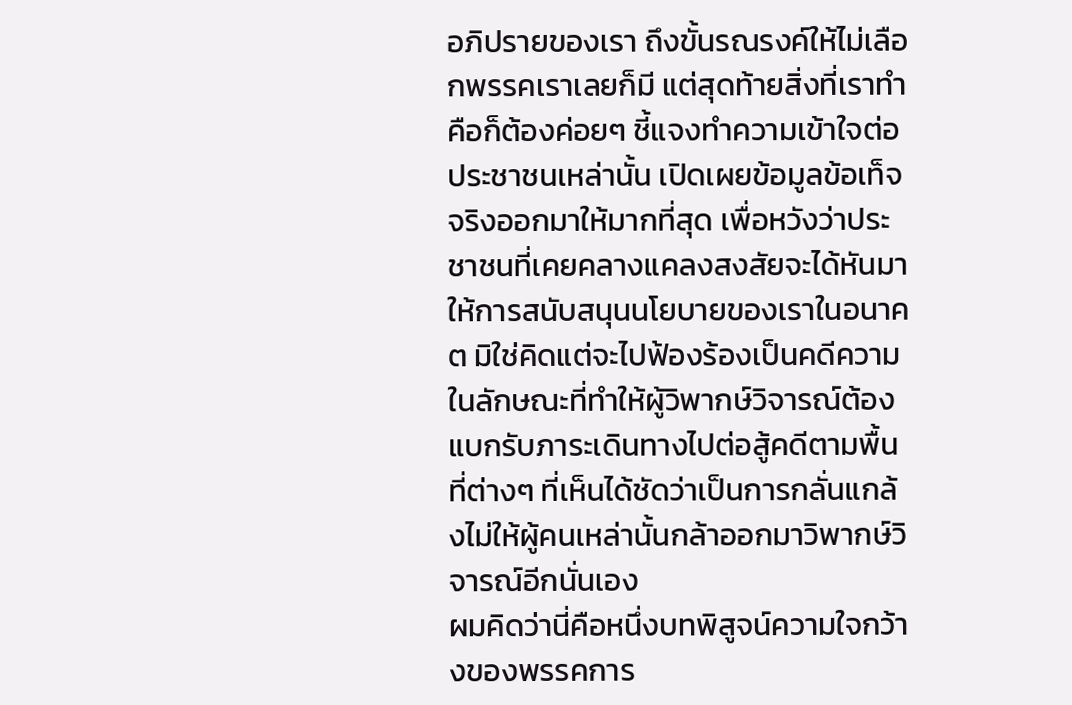อภิปรายของเรา ถึงขั้นรณรงค์ให้ไม่เลือกพรรคเราเลยก็มี แต่สุดท้ายสิ่งที่เราทำคือก็ต้องค่อยๆ ชี้แจงทำความเข้าใจต่อประชาชนเหล่านั้น เปิดเผยข้อมูลข้อเท็จจริงออกมาให้มากที่สุด เพื่อหวังว่าประชาชนที่เคยคลางแคลงสงสัยจะได้หันมาให้การสนับสนุนนโยบายของเราในอนาคต มิใช่คิดแต่จะไปฟ้องร้องเป็นคดีความในลักษณะที่ทำให้ผู้วิพากษ์วิจารณ์ต้องแบกรับภาระเดินทางไปต่อสู้คดีตามพื้นที่ต่างๆ ที่เห็นได้ชัดว่าเป็นการกลั่นแกล้งไม่ให้ผู้คนเหล่านั้นกล้าออกมาวิพากษ์วิจารณ์อีกนั่นเอง
ผมคิดว่านี่คือหนึ่งบทพิสูจน์ความใจกว้างของพรรคการ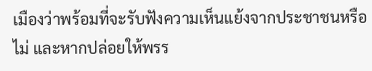เมืองว่าพร้อมที่จะรับฟังความเห็นแย้งจากประชาชนหรือไม่ และหากปล่อยให้พรร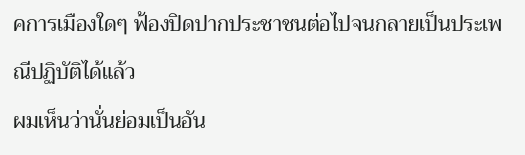คการเมืองใดๆ ฟ้องปิดปากประชาชนต่อไปจนกลายเป็นประเพณีปฏิบัติได้แล้ว
ผมเห็นว่านั่นย่อมเป็นอัน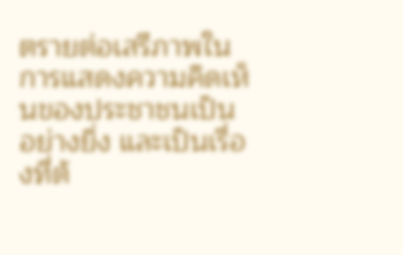ตรายต่อเสรีภาพในการแสดงความคิดเห็นของประชาชนเป็นอย่างยิ่ง และเป็นเรื่องที่ต้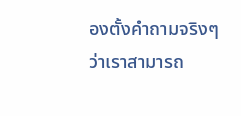องตั้งคำถามจริงๆ ว่าเราสามารถ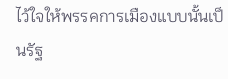ไว้ใจให้พรรคการเมืองแบบนั้นเป็นรัฐ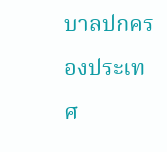บาลปกครองประเทศ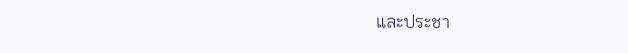และประชา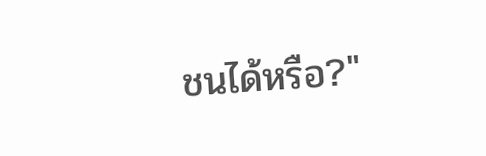ชนได้หรือ?"